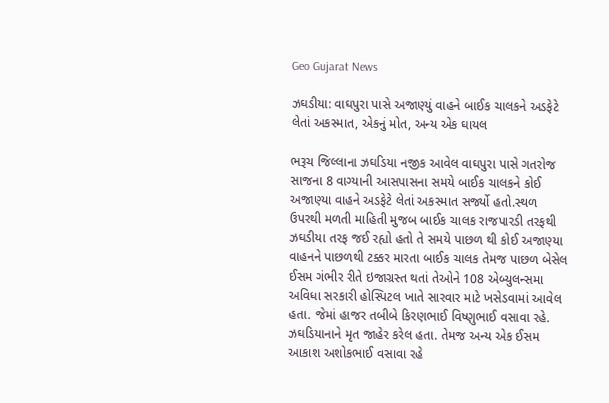Geo Gujarat News

ઝઘડીયા: વાઘપુરા પાસે અજાણ્યું વાહને બાઈક ચાલકને અડફેટે લેતાં અકસ્માત, એકનું મોત, અન્ય એક ઘાયલ

ભરૂચ જિલ્લાના ઝઘડિયા નજીક આવેલ વાઘપુરા પાસે ગતરોજ સાજના 8 વાગ્યાની આસપાસના સમયે બાઈક ચાલકને કોઈ અજાણ્યા વાહને અડફેટે લેતાં અકસ્માત સર્જ્યો હતો.સ્થળ ઉપરથી મળતી માહિતી મુજબ બાઈક ચાલક રાજપારડી તરફથી ઝઘડીયા તરફ જઈ રહ્યો હતો તે સમયે પાછળ થી કોઈ અજાણ્યા વાહનને પાછળથી ટક્કર મારતા બાઈક ચાલક તેમજ પાછળ બેસેલ ઈસમ ગંભીર રીતે ઇજાગ્રસ્ત થતાં તેઓને 108 એબ્યુલન્સમા અવિધા સરકારી હોસ્પિટલ ખાતે સારવાર માટે ખસેડવામાં આવેલ હતા. જેમાં હાજર તબીબે કિરણભાઈ વિષ્ણુભાઈ વસાવા રહે. ઝઘડિયાનાને મૃત જાહેર કરેલ હતા. તેમજ અન્ય એક ઈસમ આકાશ અશોકભાઈ વસાવા રહે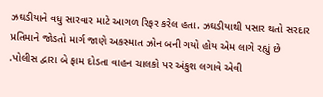ઝઘડીયાને વધુ સારવાર માટે આગળ રિફર કરેલ હતા. ઝઘડીયાથી પસાર થતો સરદાર પ્રતિમાને જોડતો માર્ગ જાણે અકસ્માત ઝોન બની ગયો હોય એમ લાગે રહ્યું છે .પોલીસ દ્વારા બે ફામ દોડતા વાહન ચાલકો પર અંકુશ લગાવે એવી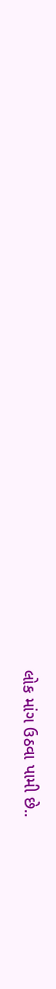લોક માંગ ઉઠવા પામી છે..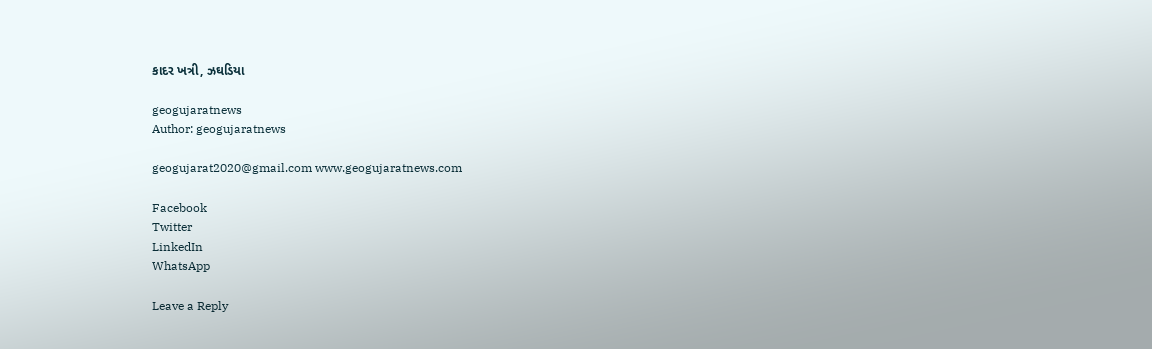કાદર ખત્રી, ઝઘડિયા

geogujaratnews
Author: geogujaratnews

geogujarat2020@gmail.com www.geogujaratnews.com

Facebook
Twitter
LinkedIn
WhatsApp

Leave a Reply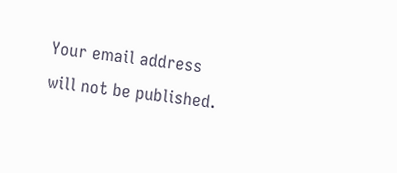Your email address will not be published.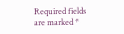Required fields are marked *